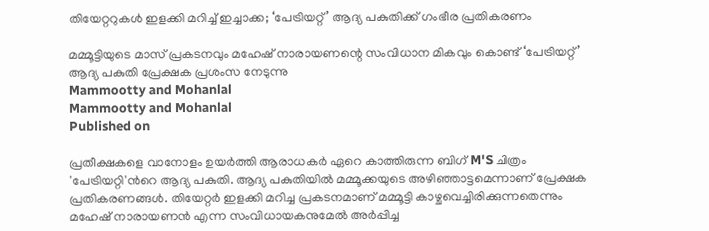തിയേറ്ററുകൾ ഇളക്കി മറിച്ച് ഇച്ചാക്ക; ‘പേട്രിയറ്റ്’ ആദ്യ പകുതിക്ക് ഗംഭീര പ്രതികരണം

മമ്മൂട്ടിയുടെ മാസ് പ്രകടനവും മഹേഷ് നാരായണന്റെ സംവിധാന മികവും കൊണ്ട് ‘പേട്രിയറ്റ്’ ആദ്യ പകുതി പ്രേക്ഷക പ്രശംസ നേടുന്നു
Mammootty and Mohanlal
Mammootty and Mohanlal
Published on

പ്രതീക്ഷകളെ വാനോളം ഉയർത്തി ആരാധകർ ഏറെ കാത്തിരുന്ന ബിഗ് M'S ചിത്രം 'പേട്രിയറ്റി'ന്‍റെ ആദ്യ പകുതി. ആദ്യ പകുതിയിൽ മമ്മൂക്കയുടെ അഴിഞ്ഞാട്ടമെന്നാണ് പ്രേക്ഷക പ്രതികരണങ്ങൾ. തിയേറ്റർ ഇളക്കി മറിച്ച പ്രകടനമാണ് മമ്മൂട്ടി കാഴ്ചവെച്ചിരിക്കുന്നതെന്നും മഹേഷ് നാരായണൻ എന്ന സംവിധായകനുമേൽ അർപ്പിച്ച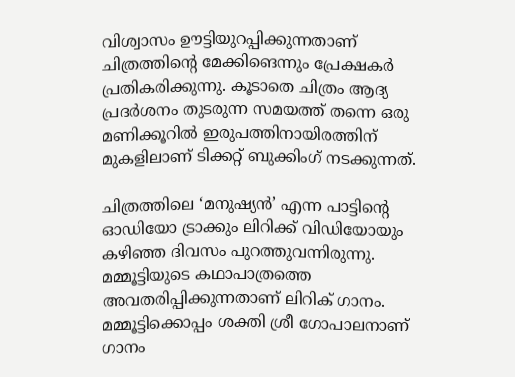വിശ്വാസം ഊട്ടിയുറപ്പിക്കുന്നതാണ് ചിത്രത്തിന്‍റെ മേക്കിങെന്നും പ്രേക്ഷകർ പ്രതികരിക്കുന്നു. കൂടാതെ ചിത്രം ആദ്യ പ്രദർശനം തുടരുന്ന സമയത്ത് തന്നെ ഒരു മണിക്കൂറിൽ ഇരുപത്തിനായിരത്തിന് മുകളിലാണ് ടിക്കറ്റ് ബുക്കിംഗ് നടക്കുന്നത്.

ചിത്രത്തിലെ ‘മനുഷ്യൻ’ എന്ന പാട്ടിന്റെ ഓഡിയോ ട്രാക്കും ലിറിക്ക് വിഡിയോയും കഴിഞ്ഞ ദിവസം പുറത്തുവന്നിരുന്നു. മമ്മൂട്ടിയുടെ കഥാപാത്രത്തെ അവതരിപ്പിക്കുന്നതാണ് ലിറിക് ഗാനം. മമ്മൂട്ടിക്കൊപ്പം ശക്തി ശ്രീ ഗോപാലനാണ് ഗാനം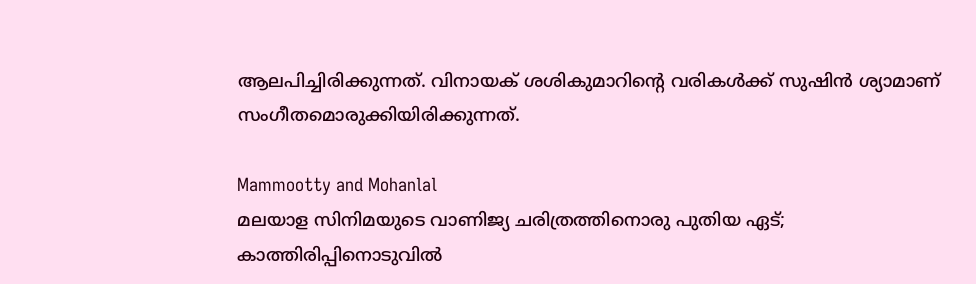ആലപിച്ചിരിക്കുന്നത്. വിനായക് ശശികുമാറിന്റെ വരികൾക്ക് സുഷിൻ ശ്യാമാണ് സംഗീതമൊരുക്കിയിരിക്കുന്നത്.

Mammootty and Mohanlal
മലയാള സിനിമയുടെ വാണിജ്യ ചരിത്രത്തിനൊരു പുതിയ ഏട്; കാത്തിരിപ്പിനൊടുവിൽ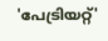'പേട്രിയറ്റ്'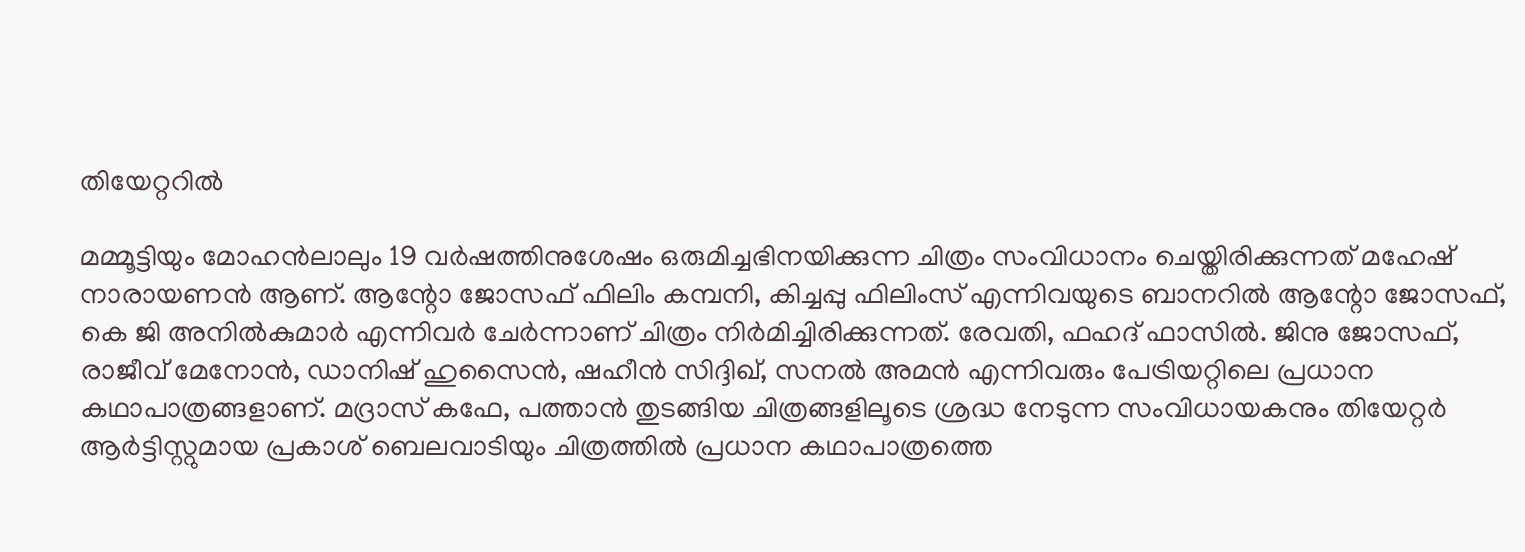തിയേറ്ററിൽ

മമ്മൂട്ടിയും മോഹൻലാലും 19 വർഷത്തിനുശേഷം ഒരുമിച്ചഭിനയിക്കുന്ന ചിത്രം സംവിധാനം ചെയ്തിരിക്കുന്നത് മഹേഷ് നാരായണൻ ആണ്. ആന്റോ ജോസഫ് ഫിലിം കമ്പനി, കിച്ചപ്പു ഫിലിംസ് എന്നിവയുടെ ബാനറിൽ ആന്റോ ജോസഫ്, കെ ജി അനിൽകുമാർ എന്നിവർ ചേർന്നാണ് ചിത്രം നിർമിച്ചിരിക്കുന്നത്. രേവതി, ഫഹദ് ഫാസിൽ. ജിനു ജോസഫ്, രാജീവ് മേനോന്‍, ഡാനിഷ് ഹുസൈന്‍, ഷഹീന്‍ സിദ്ദിഖ്, സനല്‍ അമന്‍ എന്നിവരും പേട്രിയറ്റിലെ പ്രധാന കഥാപാത്രങ്ങളാണ്. മദ്രാസ് കഫേ, പത്താന്‍ തുടങ്ങിയ ചിത്രങ്ങളിലൂടെ ശ്രദ്ധ നേടുന്ന സംവിധായകനും തിയേറ്റർ ആര്‍ട്ടിസ്റ്റുമായ പ്രകാശ് ബെലവാടിയും ചിത്രത്തില്‍ പ്രധാന കഥാപാത്രത്തെ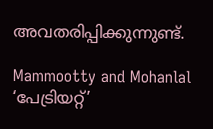അവതരിപ്പിക്കുന്നുണ്ട്.

Mammootty and Mohanlal
‘പേട്രിയറ്റ്’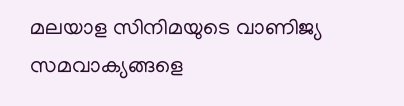മലയാള സിനിമയുടെ വാണിജ്യ സമവാക്യങ്ങളെ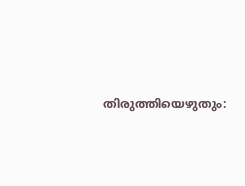തിരുത്തിയെഴുതും: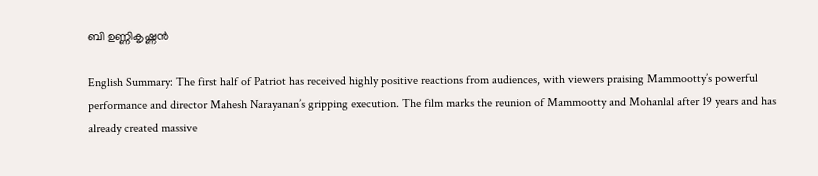ബി ഉണ്ണികൃഷ്ണൻ

English Summary: The first half of Patriot has received highly positive reactions from audiences, with viewers praising Mammootty’s powerful performance and director Mahesh Narayanan’s gripping execution. The film marks the reunion of Mammootty and Mohanlal after 19 years and has already created massive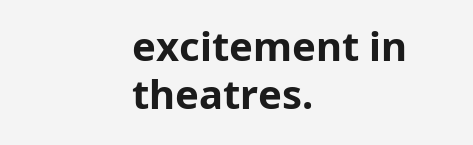excitement in theatres.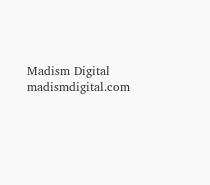Madism Digital
madismdigital.com